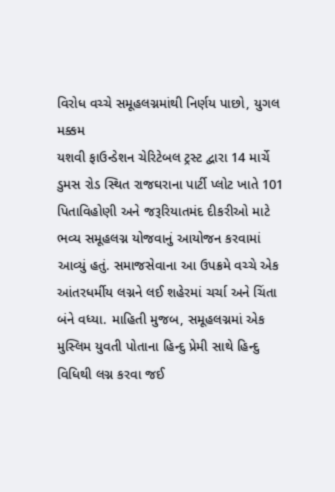વિરોધ વચ્ચે સમૂહલગ્નમાંથી નિર્ણય પાછો, યુગલ મક્કમ
યશવી ફાઉન્ડેશન ચેરિટેબલ ટ્રસ્ટ દ્વારા 14 માર્ચે ડુમસ રોડ સ્થિત રાજઘરાના પાર્ટી પ્લોટ ખાતે 101 પિતાવિહોણી અને જરૂરિયાતમંદ દીકરીઓ માટે ભવ્ય સમૂહલગ્ન યોજવાનું આયોજન કરવામાં આવ્યું હતું. સમાજસેવાના આ ઉપક્રમે વચ્ચે એક આંતરધર્મીય લગ્નને લઈ શહેરમાં ચર્ચા અને ચિંતા બંને વધ્યા. માહિતી મુજબ, સમૂહલગ્નમાં એક મુસ્લિમ યુવતી પોતાના હિન્દુ પ્રેમી સાથે હિન્દુ વિધિથી લગ્ન કરવા જઈ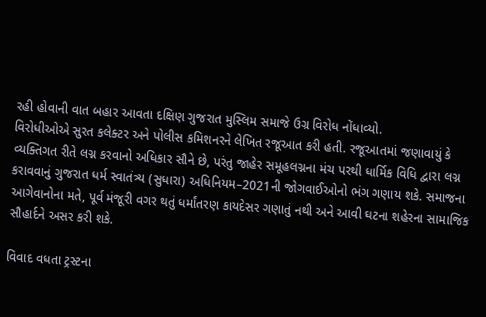રહી હોવાની વાત બહાર આવતા દક્ષિણ ગુજરાત મુસ્લિમ સમાજે ઉગ્ર વિરોધ નોંધાવ્યો.
વિરોધીઓએ સુરત કલેક્ટર અને પોલીસ કમિશનરને લેખિત રજૂઆત કરી હતી. રજૂઆતમાં જણાવાયું કે વ્યક્તિગત રીતે લગ્ન કરવાનો અધિકાર સૌને છે, પરંતુ જાહેર સમૂહલગ્નના મંચ પરથી ધાર્મિક વિધિ દ્વારા લગ્ન કરાવવાનું ગુજરાત ધર્મ સ્વાતંત્ર્ય (સુધારા) અધિનિયમ–2021ની જોગવાઈઓનો ભંગ ગણાય શકે. સમાજના આગેવાનોના મતે, પૂર્વ મંજૂરી વગર થતું ધર્માંતરણ કાયદેસર ગણાતું નથી અને આવી ઘટના શહેરના સામાજિક સૌહાર્દને અસર કરી શકે.

વિવાદ વધતા ટ્રસ્ટના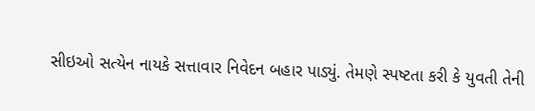સીઇઓ સત્યેન નાયકે સત્તાવાર નિવેદન બહાર પાડ્યું. તેમણે સ્પષ્ટતા કરી કે યુવતી તેની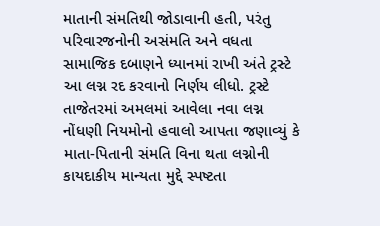માતાની સંમતિથી જોડાવાની હતી, પરંતુ પરિવારજનોની અસંમતિ અને વધતા સામાજિક દબાણને ધ્યાનમાં રાખી અંતે ટ્રસ્ટે આ લગ્ન રદ કરવાનો નિર્ણય લીધો. ટ્રસ્ટે તાજેતરમાં અમલમાં આવેલા નવા લગ્ન નોંધણી નિયમોનો હવાલો આપતા જણાવ્યું કે માતા-પિતાની સંમતિ વિના થતા લગ્નોની કાયદાકીય માન્યતા મુદ્દે સ્પષ્ટતા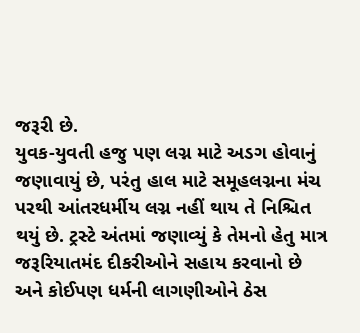જરૂરી છે.
યુવક-યુવતી હજુ પણ લગ્ન માટે અડગ હોવાનું જણાવાયું છે, પરંતુ હાલ માટે સમૂહલગ્નના મંચ પરથી આંતરધર્મીય લગ્ન નહીં થાય તે નિશ્ચિત થયું છે. ટ્રસ્ટે અંતમાં જણાવ્યું કે તેમનો હેતુ માત્ર જરૂરિયાતમંદ દીકરીઓને સહાય કરવાનો છે અને કોઈપણ ધર્મની લાગણીઓને ઠેસ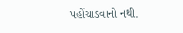પહોંચાડવાનો નથી.